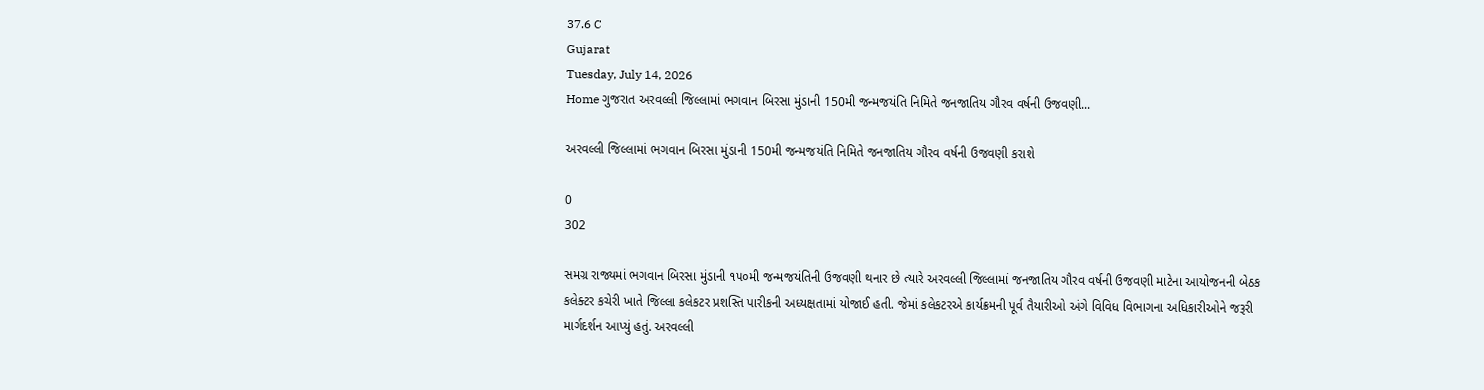37.6 C
Gujarat
Tuesday, July 14, 2026
Home ગુજરાત અરવલ્લી જિલ્લામાં ભગવાન બિરસા મુંડાની 150મી જન્મજયંતિ નિમિતે જનજાતિય ગૌરવ વર્ષની ઉજવણી...

અરવલ્લી જિલ્લામાં ભગવાન બિરસા મુંડાની 150મી જન્મજયંતિ નિમિતે જનજાતિય ગૌરવ વર્ષની ઉજવણી કરાશે

0
302

સમગ્ર રાજ્યમાં ભગવાન બિરસા મુંડાની ૧૫૦મી જન્મજયંતિની ઉજવણી થનાર છે ત્યારે અરવલ્લી જિલ્લામાં જનજાતિય ગૌરવ વર્ષની ઉજવણી માટેના આયોજનની બેઠક કલેક્ટર કચેરી ખાતે જિલ્લા કલેકટર પ્રશસ્તિ પારીકની અધ્યક્ષતામાં યોજાઈ હતી. જેમાં કલેકટરએ કાર્યક્રમની પૂર્વ તૈયારીઓ અંગે વિવિધ વિભાગના અધિકારીઓને જરૂરી માર્ગદર્શન આપ્યું હતું. અરવલ્લી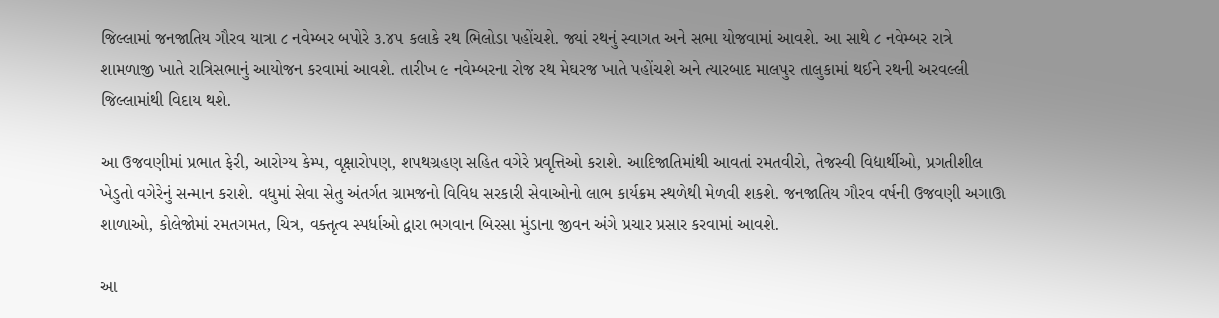જિલ્લામાં જનજાતિય ગૌરવ યાત્રા ૮ નવેમ્બર બપોરે ૩.૪૫ કલાકે રથ ભિલોડા પહોંચશે. જ્યાં રથનું સ્વાગત અને સભા યોજવામાં આવશે. આ સાથે ૮ નવેમ્બર રાત્રે શામળાજી ખાતે રાત્રિસભાનું આયોજન કરવામાં આવશે. તારીખ ૯ નવેમ્બરના રોજ રથ મેઘરજ ખાતે પહોંચશે અને ત્યારબાદ માલપુર તાલુકામાં થઈને રથની અરવલ્લી જિલ્લામાંથી વિદાય થશે.

આ ઉજવણીમાં પ્રભાત ફેરી, આરોગ્ય કેમ્પ, વૃક્ષારોપણ, શપથગ્રહણ સહિત વગેરે પ્રવૃત્તિઓ કરાશે. આદિજાતિમાંથી આવતાં રમતવીરો, તેજસ્વી વિદ્યાર્થીઓ, પ્રગતીશીલ ખેડુતો વગેરેનું સન્માન કરાશે. વધુમાં સેવા સેતુ અંતર્ગત ગ્રામજનો વિવિધ સરકારી સેવાઓનો લાભ કાર્યક્રમ સ્થળેથી મેળવી શકશે. જનજાતિય ગૌરવ વર્ષની ઉજવણી અગાઊ શાળાઓ, કોલેજોમાં રમતગમત, ચિત્ર, વક્તૃત્વ સ્પર્ધાઓ દ્વારા ભગવાન બિરસા મુંડાના જીવન અંગે પ્રચાર પ્રસાર કરવામાં આવશે.

આ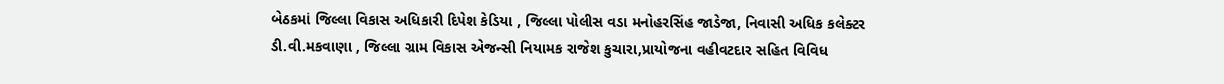બેઠકમાં જિલ્લા વિકાસ અધિકારી દિપેશ કેડિયા , જિલ્લા પોલીસ વડા મનોહરસિંહ જાડેજા, નિવાસી અધિક કલેક્ટર ડી.વી.મકવાણા , જિલ્લા ગ્રામ વિકાસ એજન્સી નિયામક રાજેશ કુચારા,પ્રાયોજના વહીવટદાર સહિત વિવિધ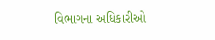વિભાગના અધિકારીઓ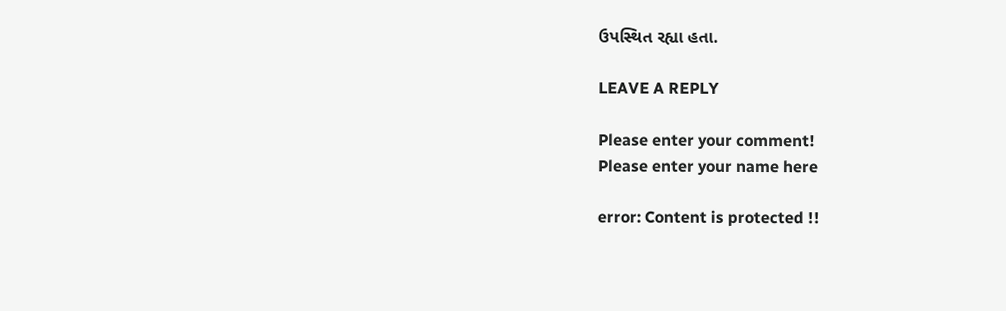ઉપસ્થિત રહ્યા હતા.

LEAVE A REPLY

Please enter your comment!
Please enter your name here

error: Content is protected !!